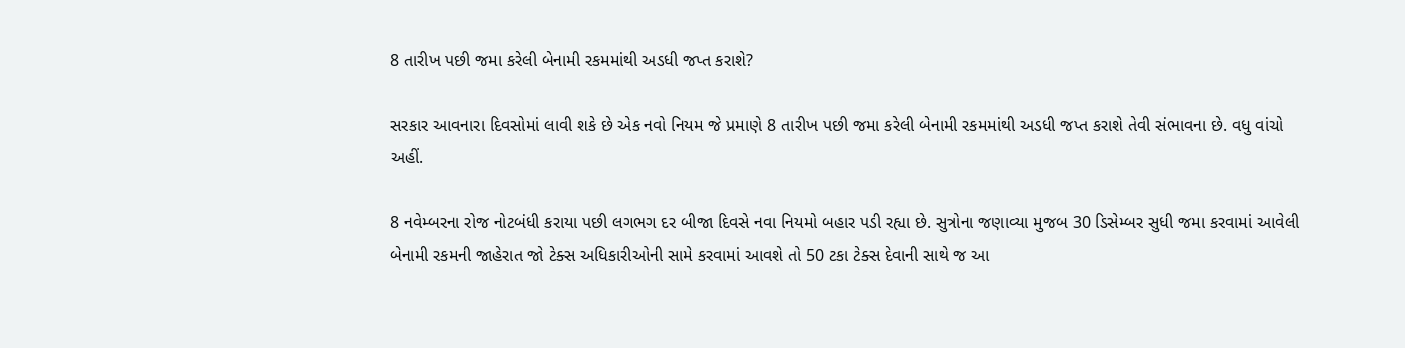8 તારીખ પછી જમા કરેલી બેનામી રકમમાંથી અડધી જપ્ત કરાશે?

સરકાર આવનારા દિવસોમાં લાવી શકે છે એક નવો નિયમ જે પ્રમાણે 8 તારીખ પછી જમા કરેલી બેનામી રકમમાંથી અડધી જપ્ત કરાશે તેવી સંભાવના છે. વધુ વાંચો અહીં.

8 નવેમ્બરના રોજ નોટબંધી કરાયા પછી લગભગ દર બીજા દિવસે નવા નિયમો બહાર પડી રહ્યા છે. સુત્રોના જણાવ્યા મુજબ 30 ડિસેમ્બર સુધી જમા કરવામાં આવેલી બેનામી રકમની જાહેરાત જો ટેક્સ અધિકારીઓની સામે કરવામાં આવશે તો 50 ટકા ટેક્સ દેવાની સાથે જ આ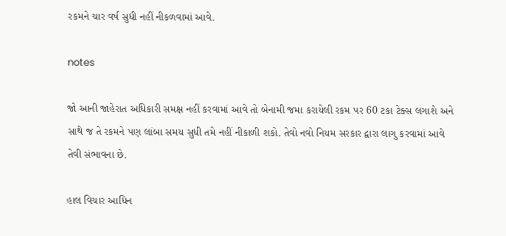રકમને ચાર વર્ષ સુધી નહીં નીકળવામાં આવે.

notes

જો આની જાહેરાત અધિકારી સમક્ષ નહીં કરવામાં આવે તો બેનામી જમા કરાયેલી રકમ પર 60 ટકા ટેક્સ લગાશે અને સાથે જ તે રકમને પણ લાંબા સમય સુધી તમે નહીં નીકાળી શકો. તેવો નવો નિયમ સરકાર દ્વારા લાગુ કરવામાં આવે તેવી સંભાવના છે.

હાલ વિચાર આધિન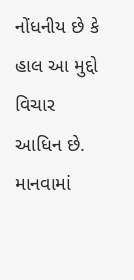નોંધનીય છે કે હાલ આ મુદ્દો વિચાર આધિન છે. માનવામાં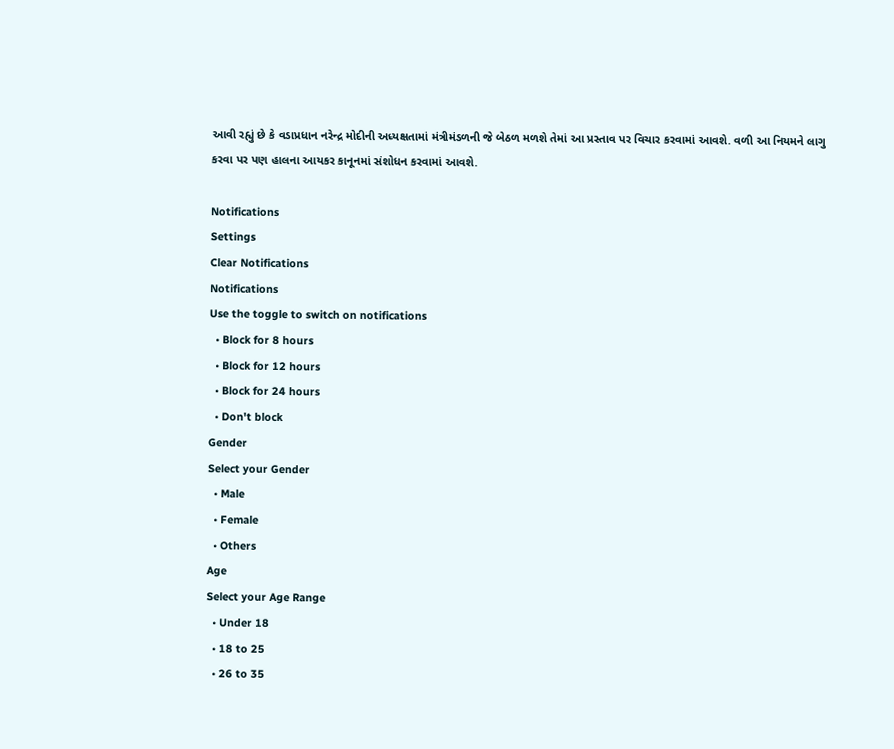આવી રહ્યું છે કે વડાપ્રધાન નરેન્દ્ર મોદીની અધ્યક્ષતામાં મંત્રીમંડળની જે બેઠળ મળશે તેમાં આ પ્રસ્તાવ પર વિચાર કરવામાં આવશે. વળી આ નિયમને લાગુ કરવા પર પણ હાલના આયકર કાનૂનમાં સંશોધન કરવામાં આવશે.

Notifications
Settings
Clear Notifications
Notifications
Use the toggle to switch on notifications
  • Block for 8 hours
  • Block for 12 hours
  • Block for 24 hours
  • Don't block
Gender
Select your Gender
  • Male
  • Female
  • Others
Age
Select your Age Range
  • Under 18
  • 18 to 25
  • 26 to 35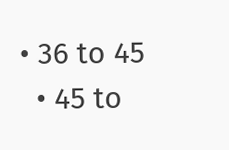• 36 to 45
  • 45 to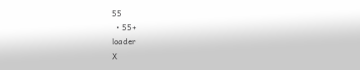55
  • 55+
loader
X